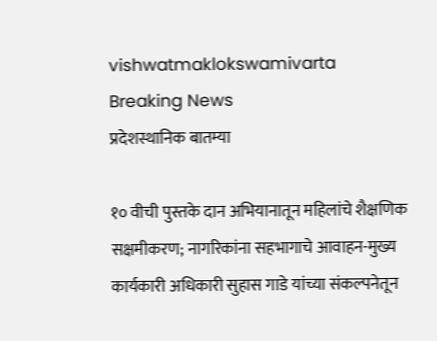vishwatmaklokswamivarta
Breaking News
प्रदेशस्थानिक बातम्या

१० वीची पुस्तके दान अभियानातून महिलांचे शैक्षणिक सक्षमीकरण; नागरिकांना सहभागाचे आवाहन-मुख्य कार्यकारी अधिकारी सुहास गाडे यांच्या संकल्पनेतून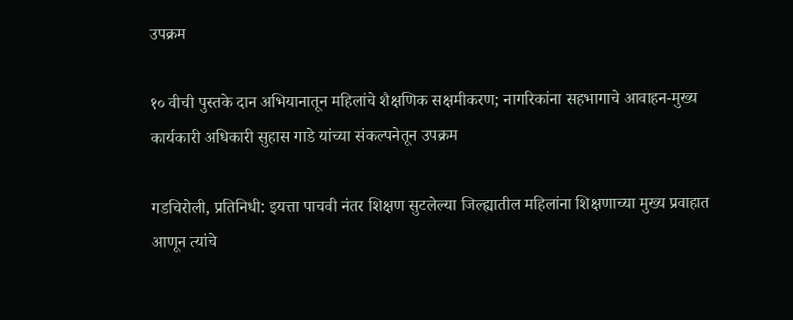उपक्रम

१० वीची पुस्तके दान अभियानातून महिलांचे शैक्षणिक सक्षमीकरण; नागरिकांना सहभागाचे आवाहन-मुख्य कार्यकारी अधिकारी सुहास गाडे यांच्या संकल्पनेतून उपक्रम

गडचिरोली, प्रतिनिधी: इयत्ता पाचवी नंतर शिक्षण सुटलेल्या जिल्ह्यातील महिलांना शिक्षणाच्या मुख्य प्रवाहात आणून त्यांचे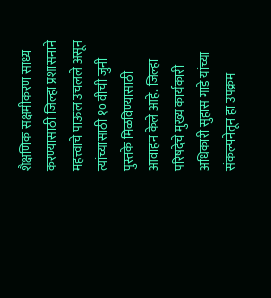शैक्षणिक सक्षमीकरण साध्य करण्यासाठी जिल्हा प्रशासनाने महत्त्वाचे पाऊल उचलले असून त्यांच्यासाठी १० वीची जुनी पुस्तके मिळविण्यासाठी आवाहन केले आहे. जिल्हा परिषदेचे मुख्य कार्यकारी अधिकारी सुहास गाडे यांच्या संकल्पनेतून हा उपक्रम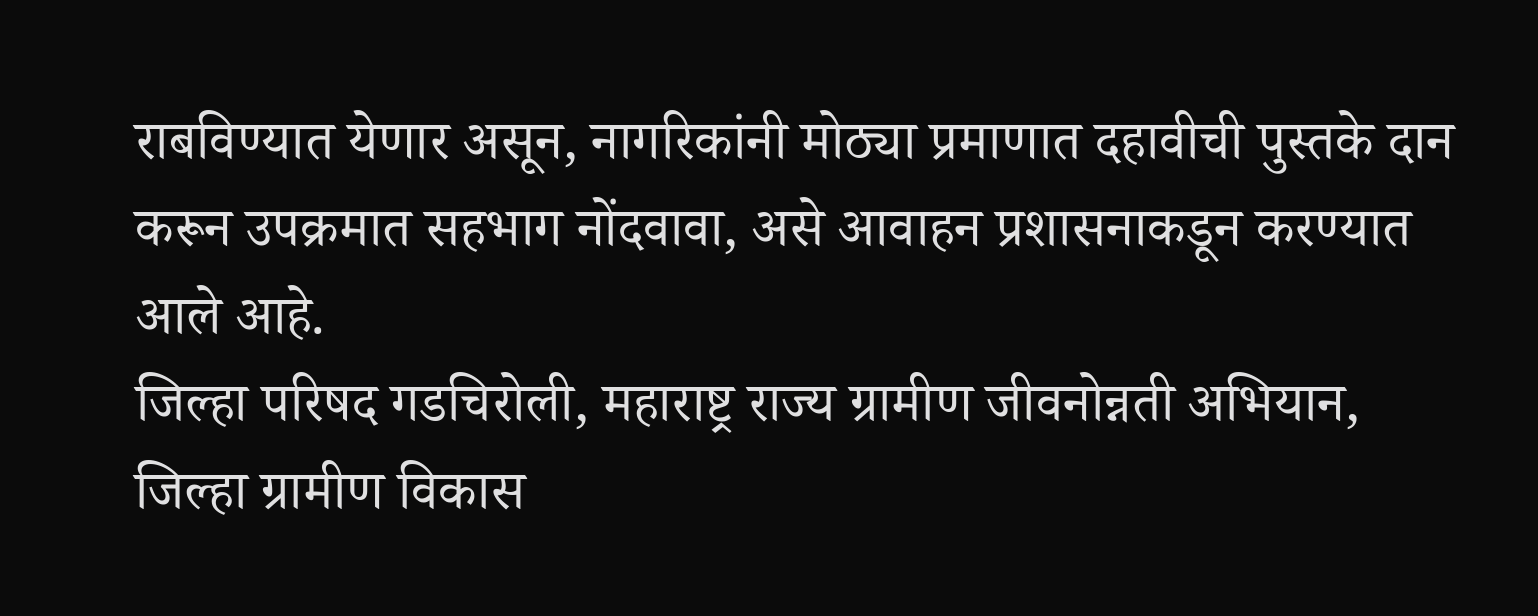राबविण्यात येणार असून, नागरिकांनी मोठ्या प्रमाणात दहावीची पुस्तके दान करून उपक्रमात सहभाग नोंदवावा, असे आवाहन प्रशासनाकडून करण्यात आले आहे.
जिल्हा परिषद गडचिरोली, महाराष्ट्र राज्य ग्रामीण जीवनोन्नती अभियान, जिल्हा ग्रामीण विकास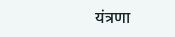यंत्रणा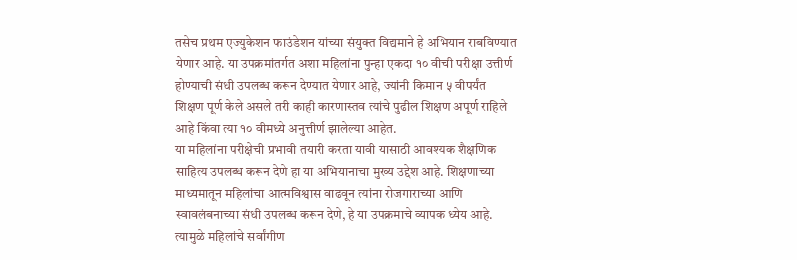तसेच प्रथम एज्युकेशन फाउंडेशन यांच्या संयुक्त विद्यमाने हे अभियान राबविण्यात येणार आहे. या उपक्रमांतर्गत अशा महिलांना पुन्हा एकदा १० वीची परीक्षा उत्तीर्ण होण्याची संधी उपलब्ध करून देण्यात येणार आहे, ज्यांनी किमान ५ वीपर्यंत शिक्षण पूर्ण केले असले तरी काही कारणास्तव त्यांचे पुढील शिक्षण अपूर्ण राहिले आहे किंवा त्या १० वीमध्ये अनुत्तीर्ण झालेल्या आहेत.
या महिलांना परीक्षेची प्रभावी तयारी करता यावी यासाठी आवश्यक शैक्षणिक साहित्य उपलब्ध करून देणे हा या अभियानाचा मुख्य उद्देश आहे. शिक्षणाच्या माध्यमातून महिलांचा आत्मविश्वास वाढवून त्यांना रोजगाराच्या आणि स्वावलंबनाच्या संधी उपलब्ध करून देणे, हे या उपक्रमाचे व्यापक ध्येय आहे. त्यामुळे महिलांचे सर्वांगीण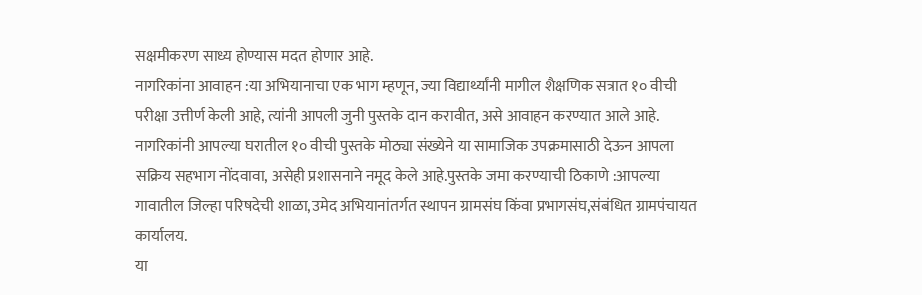सक्षमीकरण साध्य होण्यास मदत होणार आहे.
नागरिकांना आवाहन :या अभियानाचा एक भाग म्हणून, ज्या विद्यार्थ्यांनी मागील शैक्षणिक सत्रात १० वीची परीक्षा उत्तीर्ण केली आहे, त्यांनी आपली जुनी पुस्तके दान करावीत, असे आवाहन करण्यात आले आहे. नागरिकांनी आपल्या घरातील १० वीची पुस्तके मोठ्या संख्येने या सामाजिक उपक्रमासाठी देऊन आपला सक्रिय सहभाग नोंदवावा, असेही प्रशासनाने नमूद केले आहे.पुस्तके जमा करण्याची ठिकाणे :आपल्या गावातील जिल्हा परिषदेची शाळा,उमेद अभियानांतर्गत स्थापन ग्रामसंघ किंवा प्रभागसंघ,संबंधित ग्रामपंचायत कार्यालय.
या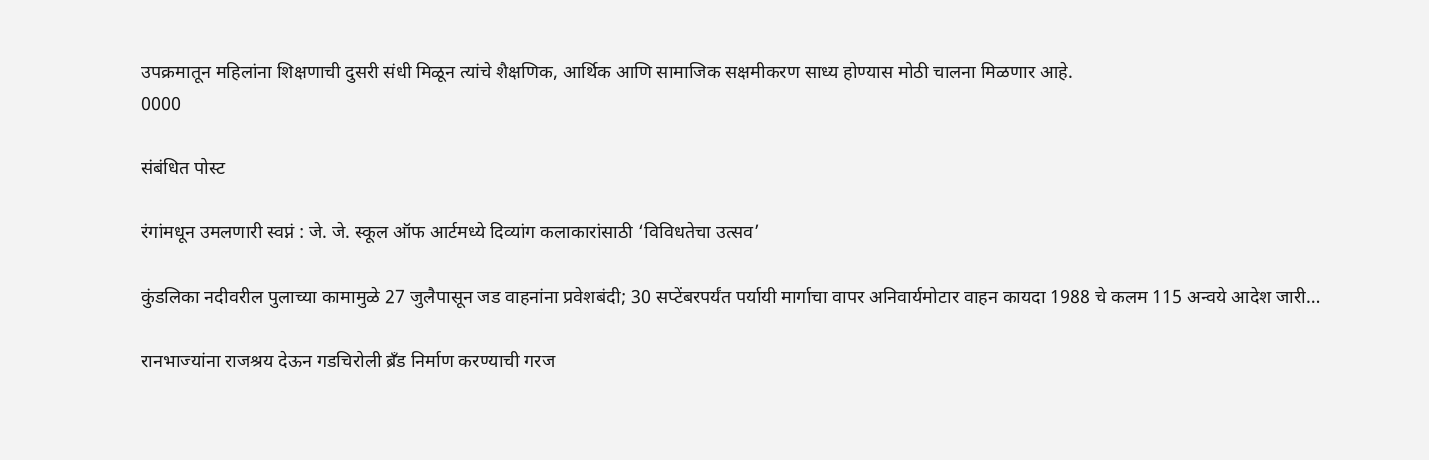उपक्रमातून महिलांना शिक्षणाची दुसरी संधी मिळून त्यांचे शैक्षणिक, आर्थिक आणि सामाजिक सक्षमीकरण साध्य होण्यास मोठी चालना मिळणार आहे.
0000

संबंधित पोस्ट

रंगांमधून उमलणारी स्वप्नं : जे. जे. स्कूल ऑफ आर्टमध्ये दिव्यांग कलाकारांसाठी ‘विविधतेचा उत्सव’

कुंडलिका नदीवरील पुलाच्या कामामुळे 27 जुलैपासून जड वाहनांना प्रवेशबंदी; 30 सप्टेंबरपर्यंत पर्यायी मार्गाचा वापर अनिवार्यमोटार वाहन कायदा 1988 चे कलम 115 अन्वये आदेश जारी…

रानभाज्यांना राजश्रय देऊन गडचिरोली ब्रँड निर्माण करण्याची गरज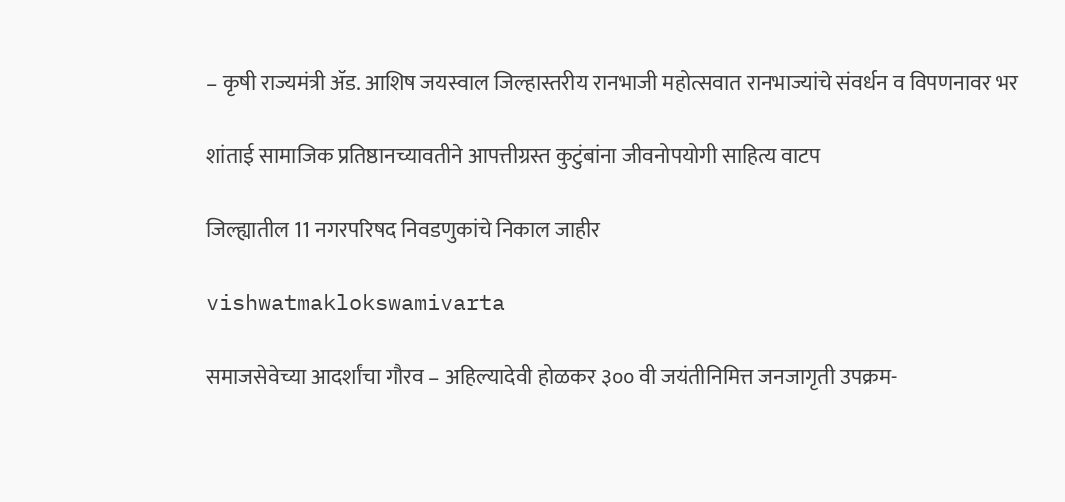– कृषी राज्यमंत्री ॲड. आशिष जयस्वाल जिल्हास्तरीय रानभाजी महोत्सवात रानभाज्यांचे संवर्धन व विपणनावर भर

शांताई सामाजिक प्रतिष्ठानच्यावतीने आपत्तीग्रस्त कुटुंबांना जीवनोपयोगी साहित्य वाटप

जिल्ह्यातील 11 नगरपरिषद निवडणुकांचे निकाल जाहीर

vishwatmaklokswamivarta

समाजसेवेच्या आदर्शांचा गौरव – अहिल्यादेवी होळकर ३०० वी जयंतीनिमित्त जनजागृती उपक्रम-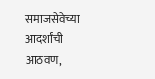समाजसेवेच्या आदर्शांची आठवण,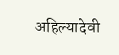अहिल्यादेवी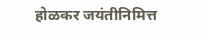होळकर जयंतीनिमित्त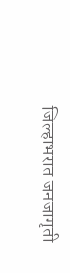जिल्हाभरात जनजागृती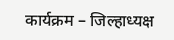कार्यक्रम – जिल्हाध्यक्ष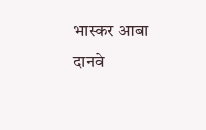भास्कर आबा दानवे